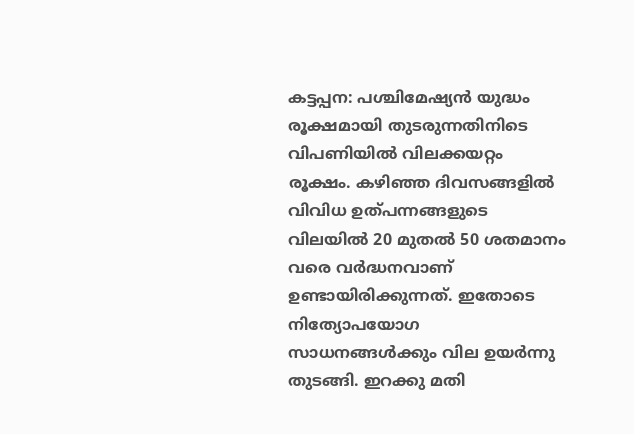കട്ടപ്പന: പശ്ചിമേഷ്യൻ യുദ്ധം രൂക്ഷമായി തുടരുന്നതിനിടെ വിപണിയിൽ വിലക്കയറ്റം രൂക്ഷം. കഴിഞ്ഞ ദിവസങ്ങളിൽ വിവിധ ഉത്പന്നങ്ങളുടെ വിലയിൽ 20 മുതൽ 50 ശതമാനം വരെ വർദ്ധനവാണ് ഉണ്ടായിരിക്കുന്നത്. ഇതോടെ നിത്യോപയോഗ സാധനങ്ങൾക്കും വില ഉയർന്നു തുടങ്ങി. ഇറക്കു മതി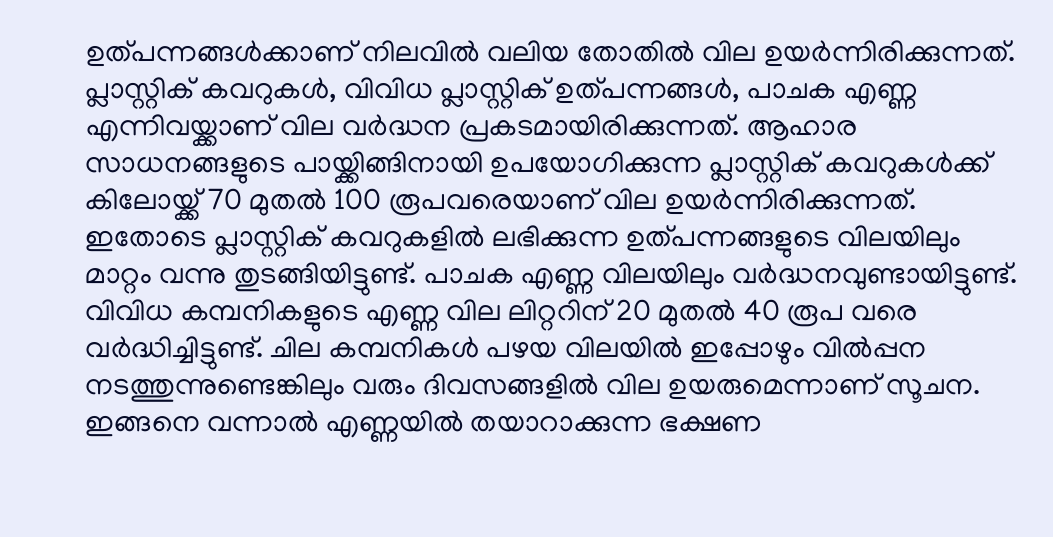ഉത്പന്നങ്ങൾക്കാണ് നിലവിൽ വലിയ തോതിൽ വില ഉയർന്നിരിക്കുന്നത്.
പ്ലാസ്റ്റിക് കവറുകൾ, വിവിധ പ്ലാസ്റ്റിക് ഉത്പന്നങ്ങൾ, പാചക എണ്ണ എന്നിവയ്ക്കാണ് വില വർദ്ധന പ്രകടമായിരിക്കുന്നത്. ആഹാര സാധനങ്ങളുടെ പായ്ക്കിങ്ങിനായി ഉപയോഗിക്കുന്ന പ്ലാസ്റ്റിക് കവറുകൾക്ക് കിലോയ്ക്ക് 70 മുതൽ 100 രൂപവരെയാണ് വില ഉയർന്നിരിക്കുന്നത്. ഇതോടെ പ്ലാസ്റ്റിക് കവറുകളിൽ ലഭിക്കുന്ന ഉത്പന്നങ്ങളുടെ വിലയിലും മാറ്റം വന്നു തുടങ്ങിയിട്ടുണ്ട്. പാചക എണ്ണ വിലയിലും വർദ്ധനവുണ്ടായിട്ടുണ്ട്. വിവിധ കമ്പനികളുടെ എണ്ണ വില ലിറ്ററിന് 20 മുതൽ 40 രൂപ വരെ വർദ്ധിച്ചിട്ടുണ്ട്. ചില കമ്പനികൾ പഴയ വിലയിൽ ഇപ്പോഴും വിൽപ്പന നടത്തുന്നുണ്ടെങ്കിലും വരും ദിവസങ്ങളിൽ വില ഉയരുമെന്നാണ് സൂചന. ഇങ്ങനെ വന്നാൽ എണ്ണയിൽ തയാറാക്കുന്ന ഭക്ഷണ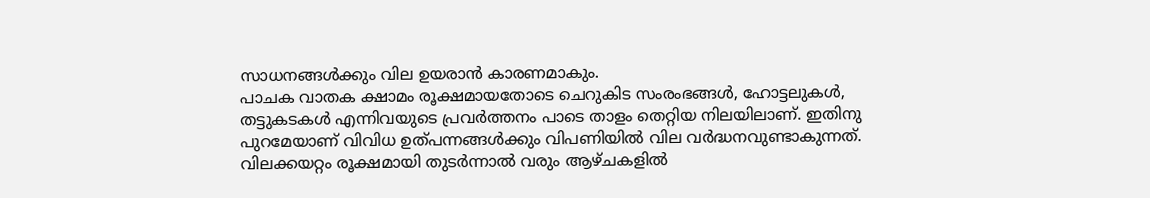സാധനങ്ങൾക്കും വില ഉയരാൻ കാരണമാകും.
പാചക വാതക ക്ഷാമം രൂക്ഷമായതോടെ ചെറുകിട സംരംഭങ്ങൾ, ഹോട്ടലുകൾ, തട്ടുകടകൾ എന്നിവയുടെ പ്രവർത്തനം പാടെ താളം തെറ്റിയ നിലയിലാണ്. ഇതിനു പുറമേയാണ് വിവിധ ഉത്പന്നങ്ങൾക്കും വിപണിയിൽ വില വർദ്ധനവുണ്ടാകുന്നത്. വിലക്കയറ്റം രൂക്ഷമായി തുടർന്നാൽ വരും ആഴ്ചകളിൽ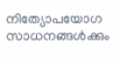നിത്യോപയോഗ സാധനങ്ങൾക്കും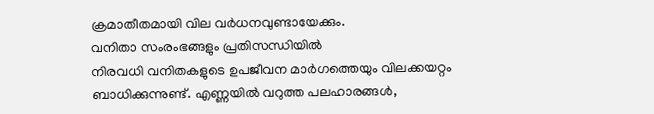ക്രമാതീതമായി വില വർധനവുണ്ടായേക്കും.
വനിതാ സംരംഭങ്ങളും പ്രതിസന്ധിയിൽ
നിരവധി വനിതകളുടെ ഉപജീവന മാർഗത്തെയും വിലക്കയറ്റം ബാധിക്കുന്നുണ്ട്. എണ്ണയിൽ വറുത്ത പലഹാരങ്ങൾ,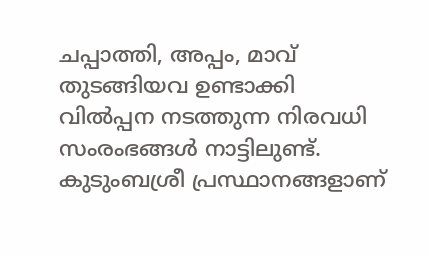ചപ്പാത്തി, അപ്പം, മാവ് തുടങ്ങിയവ ഉണ്ടാക്കി വിൽപ്പന നടത്തുന്ന നിരവധി സംരംഭങ്ങൾ നാട്ടിലുണ്ട്. കുടുംബശ്രീ പ്രസ്ഥാനങ്ങളാണ്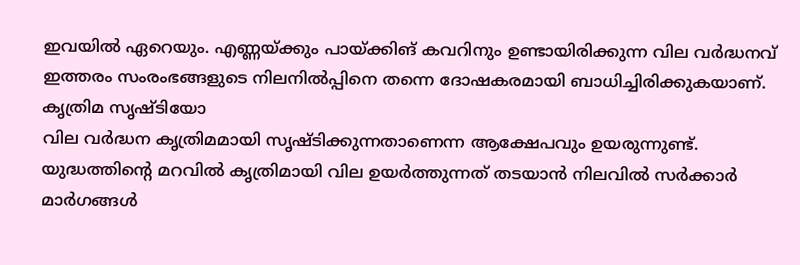ഇവയിൽ ഏറെയും. എണ്ണയ്ക്കും പായ്ക്കിങ് കവറിനും ഉണ്ടായിരിക്കുന്ന വില വർദ്ധനവ് ഇത്തരം സംരംഭങ്ങളുടെ നിലനിൽപ്പിനെ തന്നെ ദോഷകരമായി ബാധിച്ചിരിക്കുകയാണ്.
കൃത്രിമ സൃഷ്ടിയോ
വില വർദ്ധന കൃത്രിമമായി സൃഷ്ടിക്കുന്നതാണെന്ന ആക്ഷേപവും ഉയരുന്നുണ്ട്. യുദ്ധത്തിന്റെ മറവിൽ കൃത്രിമായി വില ഉയർത്തുന്നത് തടയാൻ നിലവിൽ സർക്കാർ മാർഗങ്ങൾ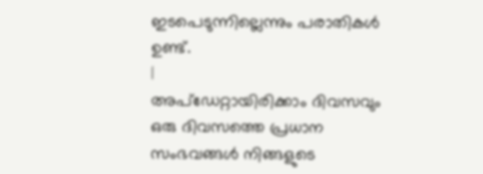ഇടപെടുന്നില്ലെന്നും പരാതികൾ ഉണ്ട്.
|
അപ്ഡേറ്റായിരിക്കാം ദിവസവും
ഒരു ദിവസത്തെ പ്രധാന സംഭവങ്ങൾ നിങ്ങളുടെ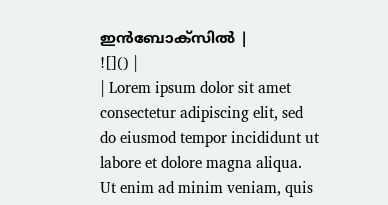ഇൻബോക്സിൽ |
![]() |
| Lorem ipsum dolor sit amet consectetur adipiscing elit, sed do eiusmod tempor incididunt ut labore et dolore magna aliqua. Ut enim ad minim veniam, quis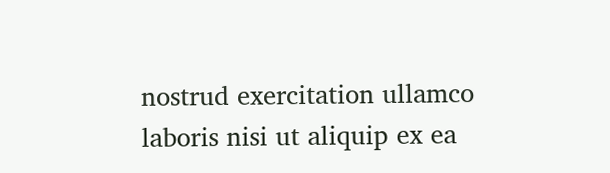nostrud exercitation ullamco laboris nisi ut aliquip ex ea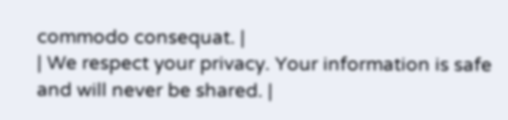commodo consequat. |
| We respect your privacy. Your information is safe and will never be shared. |